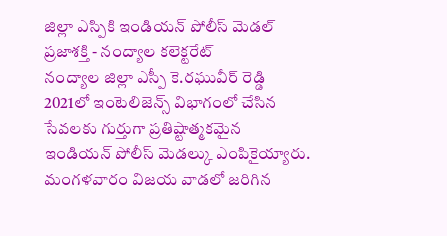జిల్లా ఎస్పికి ఇండియన్ పోలీస్ మెడల్
ప్రజాశక్తి - నంద్యాల కలెక్టరేట్
నంద్యాల జిల్లా ఎస్పీ కె.రఘువీర్ రెడ్డి 2021లో ఇంటెలిజెన్స్ విభాగంలో చేసిన సేవలకు గుర్తుగా ప్రతిష్టాత్మకమైన ఇండియన్ పోలీస్ మెడల్కు ఎంపికైయ్యారు. మంగళవారం విజయ వాడలో జరిగిన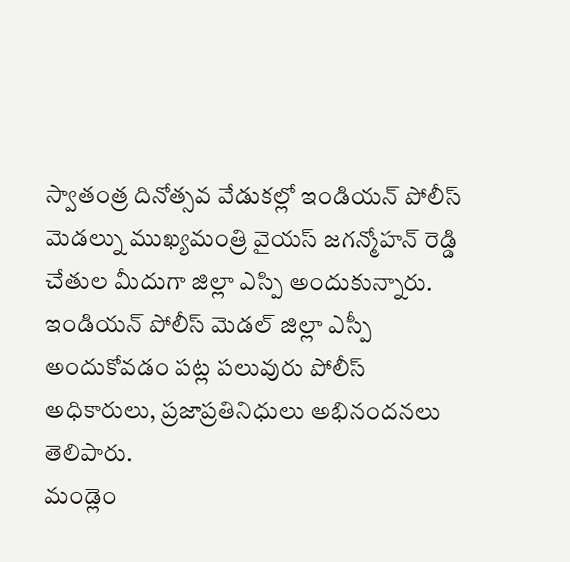స్వాతంత్ర దినోత్సవ వేడుకల్లో ఇండియన్ పోలీస్ మెడల్ను ముఖ్యమంత్రి వైయస్ జగన్మోహన్ రెడ్డి చేతుల మీదుగా జిల్లా ఎస్పి అందుకున్నారు. ఇండియన్ పోలీస్ మెడల్ జిల్లా ఎస్పీ అందుకోవడం పట్ల పలువురు పోలీస్ అధికారులు, ప్రజాప్రతినిధులు అభినందనలు తెలిపారు.
మండ్లెం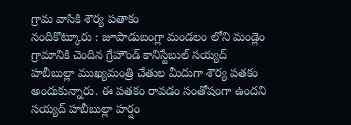గ్రామ వాసికి శౌర్య పతాకం
నందికొట్కూరు : జూపాడుబంగ్లా మండలం లోని మండ్లెం గ్రామానికి చెందిన గ్రేహౌండ్ కానిస్టేబుల్ సయ్యద్ హబీబుల్లా ముఖ్యమంత్రి చేతుల మీదుగా శౌర్య పతకం అందుకున్నారు. ఈ పతకం రావడం సంతోషంగా ఉందని సయ్యద్ హబీబుల్లా హర్షం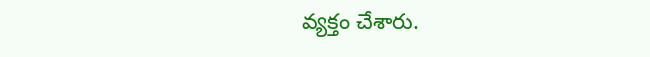వ్యక్తం చేశారు.